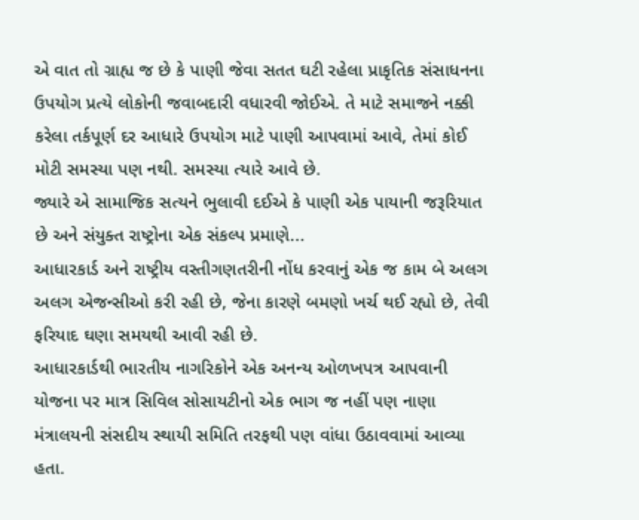એ વાત તો ગ્રાહ્ય જ છે કે પાણી જેવા સતત ઘટી રહેલા પ્રાકૃતિક સંસાધનના ઉપયોગ પ્રત્યે લોકોની જવાબદારી વધારવી જોઈએ. તે માટે સમાજને નક્કી કરેલા તર્કપૂર્ણ દર આધારે ઉપયોગ માટે પાણી આપવામાં આવે, તેમાં કોઈ મોટી સમસ્યા પણ નથી. સમસ્યા ત્યારે આવે છે.
જ્યારે એ સામાજિક સત્યને ભુલાવી દઈએ કે પાણી એક પાયાની જરૂરિયાત છે અને સંયુક્ત રાષ્ટ્રોના એક સંકલ્પ પ્રમાણે...
આધારકાર્ડ અને રાષ્ટ્રીય વસ્તીગણતરીની નોંધ કરવાનું એક જ કામ બે અલગ અલગ એજન્સીઓ કરી રહી છે, જેના કારણે બમણો ખર્ચ થઈ રહ્યો છે, તેવી ફરિયાદ ઘણા સમયથી આવી રહી છે.
આધારકાર્ડથી ભારતીય નાગરિકોને એક અનન્ય ઓળખપત્ર આપવાની યોજના પર માત્ર સિવિલ સોસાયટીનો એક ભાગ જ નહીં પણ નાણા મંત્રાલયની સંસદીય સ્થાયી સમિતિ તરફથી પણ વાંધા ઉઠાવવામાં આવ્યા હતા.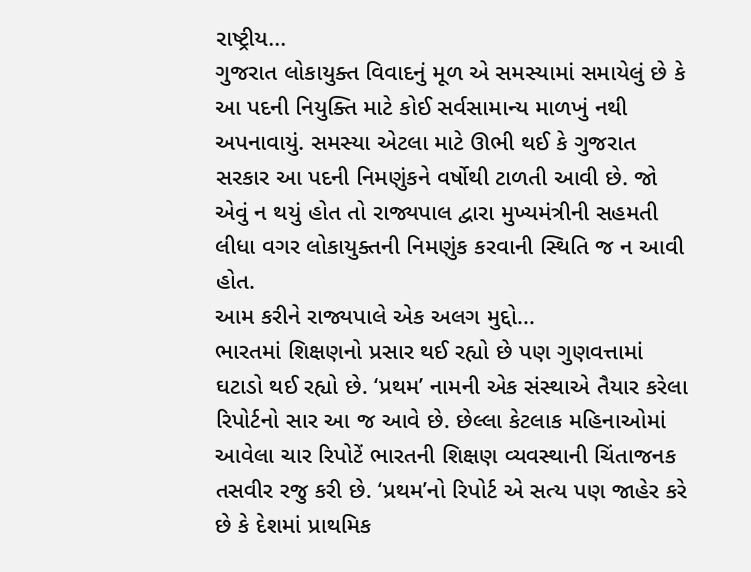રાષ્ટ્રીય...
ગુજરાત લોકાયુક્ત વિવાદનું મૂળ એ સમસ્યામાં સમાયેલું છે કે આ પદની નિયુક્તિ માટે કોઈ સર્વસામાન્ય માળખું નથી અપનાવાયું. સમસ્યા એટલા માટે ઊભી થઈ કે ગુજરાત સરકાર આ પદની નિમણુંકને વર્ષોથી ટાળતી આવી છે. જો એવું ન થયું હોત તો રાજ્યપાલ દ્વારા મુખ્યમંત્રીની સહમતી લીધા વગર લોકાયુક્તની નિમણુંક કરવાની સ્થિતિ જ ન આવી હોત.
આમ કરીને રાજ્યપાલે એક અલગ મુદ્દો...
ભારતમાં શિક્ષણનો પ્રસાર થઈ રહ્યો છે પણ ગુણવત્તામાં ઘટાડો થઈ રહ્યો છે. ‘પ્રથમ’ નામની એક સંસ્થાએ તૈયાર કરેલા રિપોર્ટનો સાર આ જ આવે છે. છેલ્લા કેટલાક મહિનાઓમાં આવેલા ચાર રિપોટેં ભારતની શિક્ષણ વ્યવસ્થાની ચિંતાજનક તસવીર રજુ કરી છે. ‘પ્રથમ’નો રિપોર્ટ એ સત્ય પણ જાહેર કરે છે કે દેશમાં પ્રાથમિક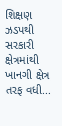શિક્ષણ ઝડપથી સરકારી ક્ષેત્રમાંથી ખાનગી ક્ષેત્ર તરફ વધી...